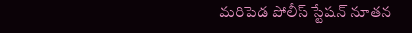మరిపెడ పోలీస్ స్టేషన్ నూతన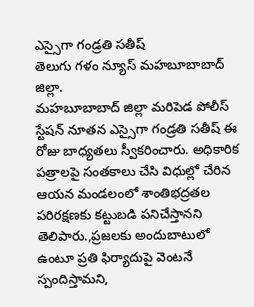ఎస్సైగా గండ్రతి సతీష్
తెలుగు గళం న్యూస్ మహబూబాబాద్ జిల్లా.
మహబూబాబాద్ జిల్లా మరిపెడ పోలీస్ స్టేషన్ నూతన ఎస్సైగా గండ్రతి సతీష్ ఈ రోజు బాధ్యతలు స్వీకరించారు. అధికారిక పత్రాలపై సంతకాలు చేసి విధుల్లో చేరిన ఆయన మండలంలో శాంతిభద్రతల పరిరక్షణకు కట్టుబడి పనిచేస్తానని తెలిపారు.,ప్రజలకు అందుబాటులో ఉంటూ ప్రతి ఫిర్యాదుపై వెంటనే స్పందిస్తామని,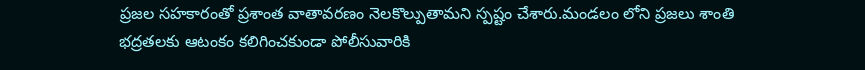ప్రజల సహకారంతో ప్రశాంత వాతావరణం నెలకొల్పుతామని స్పష్టం చేశారు.మండలం లోని ప్రజలు శాంతి భద్రతలకు ఆటంకం కలిగించకుండా పోలీసువారికి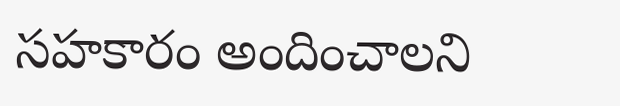సహకారం అందించాలని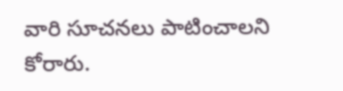వారి సూచనలు పాటించాలని కోరారు.